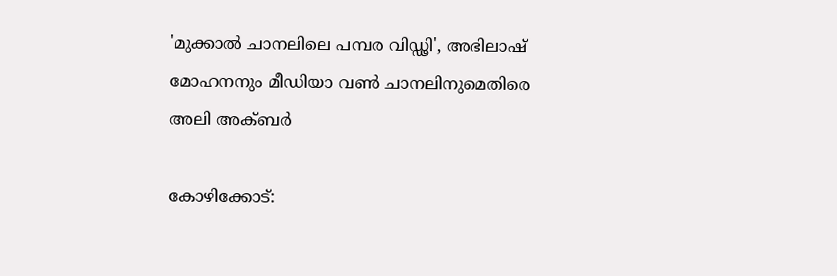'മുക്കാൽ ചാനലിലെ പമ്പര വിഡ്ഢി', അഭിലാഷ് മോഹനനും മീഡിയാ വൺ ചാനലിനുമെതിരെ അലി അക്ബർ

കോഴിക്കോട്: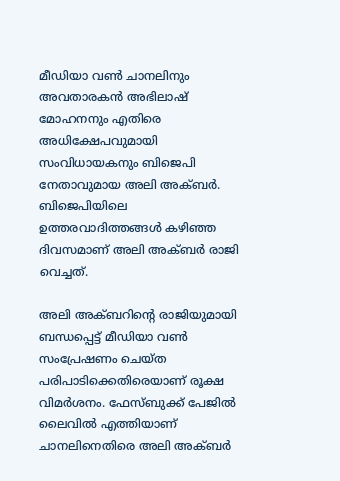മീഡിയാ വൺ ചാനലിനും അവതാരകൻ അഭിലാഷ് മോഹനനും എതിരെ അധിക്ഷേപവുമായി സംവിധായകനും ബിജെപി നേതാവുമായ അലി അക്ബർ. ബിജെപിയിലെ ഉത്തരവാദിത്തങ്ങൾ കഴിഞ്ഞ ദിവസമാണ് അലി അക്ബർ രാജി വെച്ചത്.

അലി അക്ബറിന്റെ രാജിയുമായി ബന്ധപ്പെട്ട് മീഡിയാ വൺ സംപ്രേഷണം ചെയ്ത പരിപാടിക്കെതിരെയാണ് രൂക്ഷ വിമർശനം. ഫേസ്ബുക്ക് പേജിൽ ലൈവിൽ എത്തിയാണ് ചാനലിനെതിരെ അലി അക്ബർ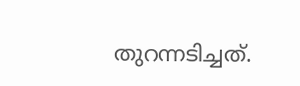തുറന്നടിച്ചത്.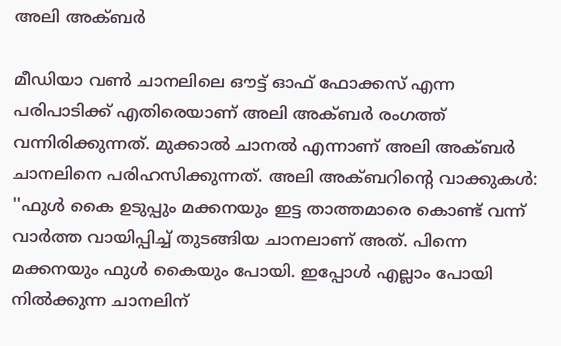അലി അക്ബര്‍

മീഡിയാ വണ്‍ ചാനലിലെ ഔട്ട് ഓഫ് ഫോക്കസ് എന്ന പരിപാടിക്ക് എതിരെയാണ് അലി അക്ബര്‍ രംഗത്ത് വന്നിരിക്കുന്നത്. മുക്കാല്‍ ചാനല്‍ എന്നാണ് അലി അക്ബര്‍ ചാനലിനെ പരിഹസിക്കുന്നത്. അലി അക്ബറിന്റെ വാക്കുകൾ: ''ഫുള്‍ കൈ ഉടുപ്പും മക്കനയും ഇട്ട താത്തമാരെ കൊണ്ട് വന്ന് വാര്‍ത്ത വായിപ്പിച്ച് തുടങ്ങിയ ചാനലാണ് അത്. പിന്നെ മക്കനയും ഫുള്‍ കൈയും പോയി. ഇപ്പോള്‍ എല്ലാം പോയി നില്‍ക്കുന്ന ചാനലിന്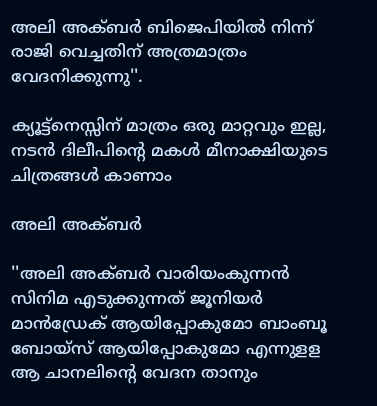അലി അക്ബര്‍ ബിജെപിയില്‍ നിന്ന് രാജി വെച്ചതിന് അത്രമാത്രം വേദനിക്കുന്നു''.

ക്യൂട്ട്നെസ്സിന് മാത്രം ഒരു മാറ്റവും ഇല്ല, നടൻ ദിലീപിന്റെ മകൾ മീനാക്ഷിയുടെ ചിത്രങ്ങൾ കാണാം

അലി അക്ബര്‍

''അലി അക്ബര്‍ വാരിയംകുന്നന്‍ സിനിമ എടുക്കുന്നത് ജൂനിയര്‍ മാന്‍ഡ്രേക് ആയിപ്പോകുമോ ബാംബൂ ബോയ്‌സ് ആയിപ്പോകുമോ എന്നുളള ആ ചാനലിന്റെ വേദന താനും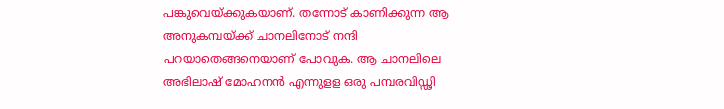പങ്കുവെയ്ക്കുകയാണ്. തന്നോട് കാണിക്കുന്ന ആ അനുകമ്പയ്ക്ക് ചാനലിനോട് നന്ദി പറയാതെങ്ങനെയാണ് പോവുക. ആ ചാനലിലെ അഭിലാഷ് മോഹനന്‍ എന്നുളള ഒരു പമ്പരവിഡ്ഢി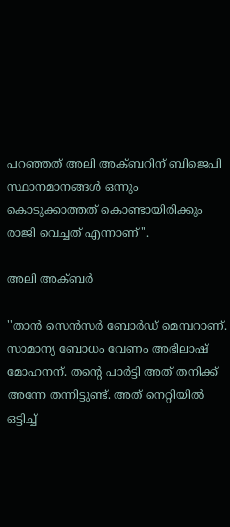പറഞ്ഞത് അലി അക്ബറിന് ബിജെപി സ്ഥാനമാനങ്ങള്‍ ഒന്നും കൊടുക്കാത്തത് കൊണ്ടായിരിക്കും രാജി വെച്ചത് എന്നാണ്''.

അലി അക്ബര്‍

''താന്‍ സെന്‍സര്‍ ബോര്‍ഡ് മെമ്പറാണ്. സാമാന്യ ബോധം വേണം അഭിലാഷ് മോഹനന്. തന്റെ പാര്‍ട്ടി അത് തനിക്ക് അന്നേ തന്നിട്ടുണ്ട്. അത് നെറ്റിയില്‍ ഒട്ടിച്ച്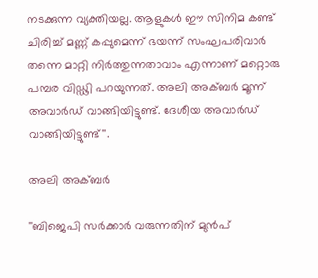നടക്കുന്ന വ്യക്തിയല്ല. ആളുകള്‍ ഈ സിനിമ കണ്ട് ചിരിച്ച് മണ്ണ് കപ്പുമെന്ന് ഭയന്ന് സംഘപരിവാര്‍ തന്നെ മാറ്റി നിര്‍ത്തുന്നതാവാം എന്നാണ് മറ്റൊരു പമ്പര വിഡ്ഢി പറയുന്നത്. അലി അക്ബര്‍ മൂന്ന് അവാര്‍ഡ് വാങ്ങിയിട്ടുണ്ട്. ദേശീയ അവാര്‍ഡ് വാങ്ങിയിട്ടുണ്ട്''.

അലി അക്ബര്‍

''ബിജെപി സര്‍ക്കാര്‍ വരുന്നതിന് മുന്‍പ്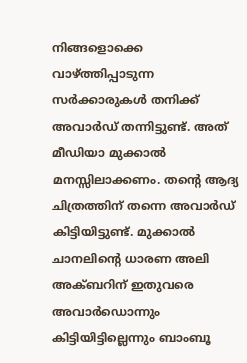നിങ്ങളൊക്കെ വാഴ്ത്തിപ്പാടുന്ന സര്‍ക്കാരുകള്‍ തനിക്ക് അവാര്‍ഡ് തന്നിട്ടുണ്ട്. അത് മീഡിയാ മുക്കാല്‍ മനസ്സിലാക്കണം. തന്റെ ആദ്യ ചിത്രത്തിന് തന്നെ അവാര്‍ഡ് കിട്ടിയിട്ടുണ്ട്. മുക്കാല്‍ ചാനലിന്റെ ധാരണ അലി അക്ബറിന് ഇതുവരെ അവാര്‍ഡൊന്നും കിട്ടിയിട്ടില്ലെന്നും ബാംബൂ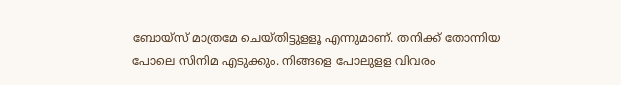ബോയ്‌സ് മാത്രമേ ചെയ്തിട്ടുളളൂ എന്നുമാണ്. തനിക്ക് തോന്നിയ പോലെ സിനിമ എടുക്കും. നിങ്ങളെ പോലുളള വിവരം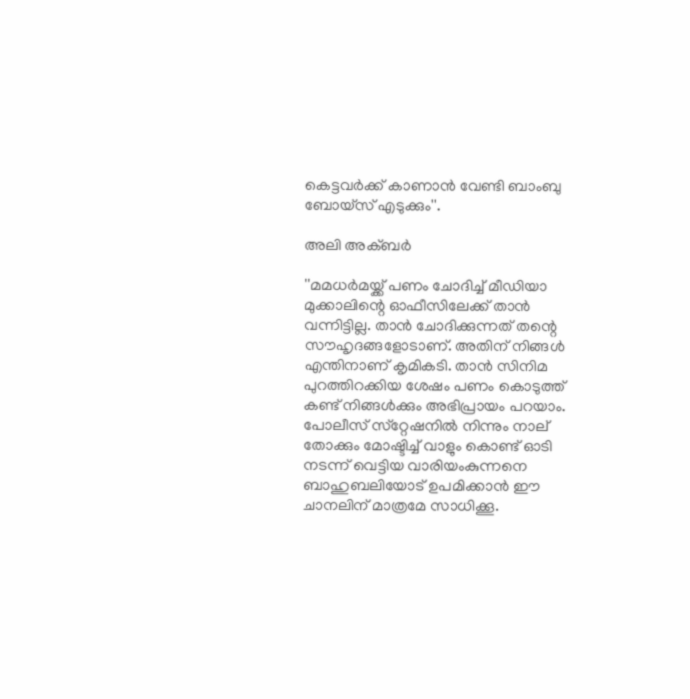കെട്ടവര്‍ക്ക് കാണാന്‍ വേണ്ടി ബാംബു ബോയ്‌സ് എടുക്കും''.

അലി അക്ബര്‍

''മമധര്‍മയ്ക്ക് പണം ചോദിച്ച് മീഡിയാ മുക്കാലിന്റെ ഓഫീസിലേക്ക് താന്‍ വന്നിട്ടില്ല. താന്‍ ചോദിക്കുന്നത് തന്റെ സൗഹൃദങ്ങളോടാണ്. അതിന് നിങ്ങള്‍ എന്തിനാണ് കൃമികടി. താന്‍ സിനിമ പുറത്തിറക്കിയ ശേഷം പണം കൊടുത്ത് കണ്ട് നിങ്ങള്‍ക്കും അഭിപ്രായം പറയാം. പോലീസ് സ്‌റ്റേഷനില്‍ നിന്നും നാല് തോക്കും മോഷ്ടിച്ച് വാളും കൊണ്ട് ഓടി നടന്ന് വെട്ടിയ വാരിയംകുന്നനെ ബാഹുബലിയോട് ഉപമിക്കാന്‍ ഈ ചാനലിന് മാത്രമേ സാധിക്കൂ.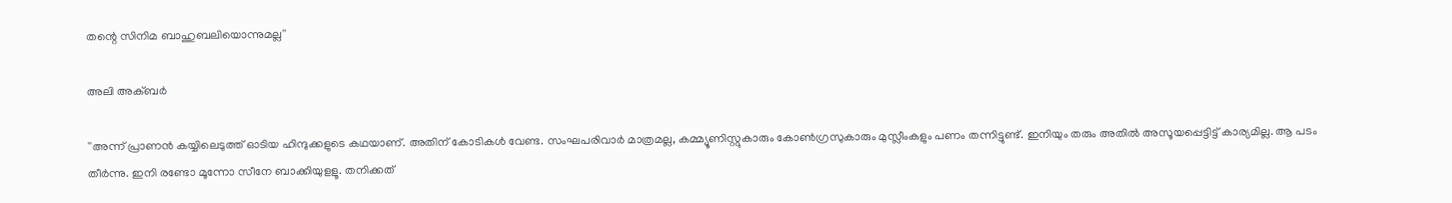തന്റെ സിനിമ ബാഹുബലിയൊന്നുമല്ല''

അലി അക്ബര്‍

''അന്ന് പ്രാണന്‍ കയ്യിലെടുത്ത് ഓടിയ ഹിന്ദുക്കളുടെ കഥയാണ്. അതിന് കോടികള്‍ വേണ്ട. സംഘപരിവാര്‍ മാത്രമല്ല, കമ്മ്യൂണിസ്റ്റുകാരും കോണ്‍ഗ്രസുകാരും മുസ്ലീംകളും പണം തന്നിട്ടുണ്ട്. ഇനിയും തരും അതില്‍ അസൂയപ്പെട്ടിട്ട് കാര്യമില്ല. ആ പടം തീര്‍ന്നു. ഇനി രണ്ടോ മൂന്നോ സീനേ ബാക്കിയുളളൂ. തനിക്കത്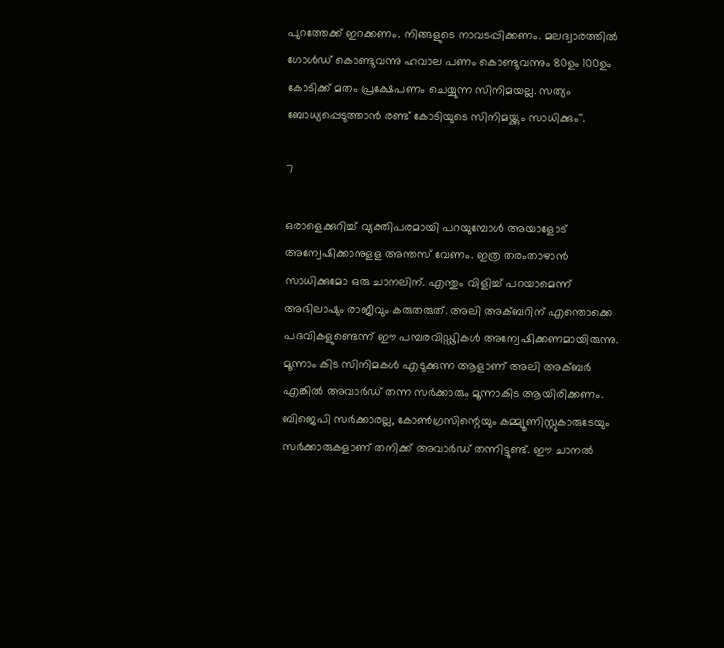പുറത്തേക്ക് ഇറക്കണം. നിങ്ങളുടെ നാവടപ്പിക്കണം. മലദ്വാരത്തില്‍ ഗോള്‍ഡ് കൊണ്ടുവന്നു ഹവാല പണം കൊണ്ടുവന്നും 80ഉം 100ഉം കോടിക്ക് മതം പ്രക്ഷേപണം ചെയ്യുന്ന സിനിമയല്ല. സത്യം ബോധ്യപ്പെടുത്താന്‍ രണ്ട് കോടിയുടെ സിനിമയ്ക്കും സാധിക്കും''.

7

ഒരാളെക്കുറിച്ച് വ്യക്തിപരമായി പറയുമ്പോള്‍ അയാളോട് അന്വേഷിക്കാനുളള അന്തസ് വേണം. ഇത്ര തരംതാഴാന്‍ സാധിക്കുമോ ഒരു ചാനലിന്. എന്തും വിളിച്ച് പറയാമെന്ന് അഭിലാഷും രാജീവും കരുതരുത്. അലി അക്ബറിന് എന്തൊക്കെ പദവികളുണ്ടെന്ന് ഈ പമ്പരവിഡ്ഢികള്‍ അന്വേഷിക്കണമായിരുന്നു. മൂന്നാം കിട സിനിമകള്‍ എടുക്കുന്ന ആളാണ് അലി അക്ബര്‍ എങ്കില്‍ അവാര്‍ഡ് തന്ന സര്‍ക്കാരും മൂന്നാകിട ആയിരിക്കണം. ബിജെപി സര്‍ക്കാരല്ല, കോണ്‍ഗ്രസിന്റെയും കമ്മ്യൂണിസ്റ്റുകാരുടേയും സര്‍ക്കാരുകളാണ് തനിക്ക് അവാര്‍ഡ് തന്നിട്ടുണ്ട്. ഈ ചാനൽ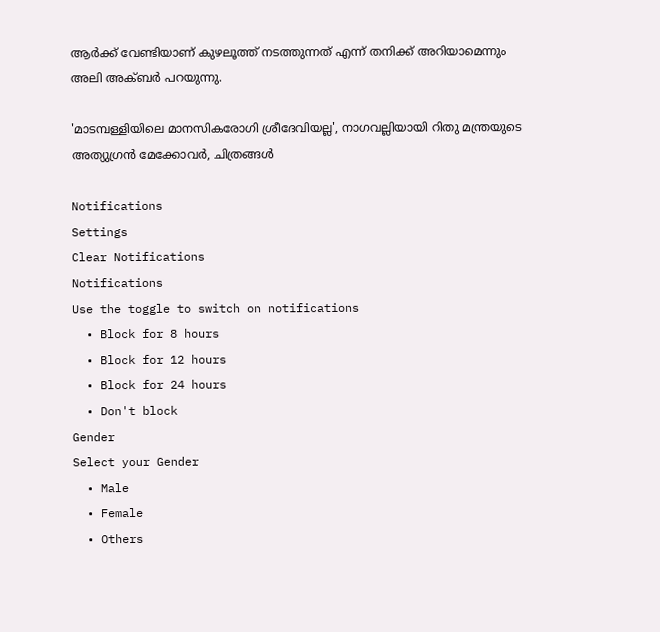ആർക്ക് വേണ്ടിയാണ് കുഴലൂത്ത് നടത്തുന്നത് എന്ന് തനിക്ക് അറിയാമെന്നും അലി അക്ബർ പറയുന്നു.

'മാടമ്പള്ളിയിലെ മാനസികരോഗി ശ്രീദേവിയല്ല', നാഗവല്ലിയായി റിതു മന്ത്രയുടെ അത്യുഗ്രൻ മേക്കോവർ, ചിത്രങ്ങൾ

Notifications
Settings
Clear Notifications
Notifications
Use the toggle to switch on notifications
  • Block for 8 hours
  • Block for 12 hours
  • Block for 24 hours
  • Don't block
Gender
Select your Gender
  • Male
  • Female
  • Others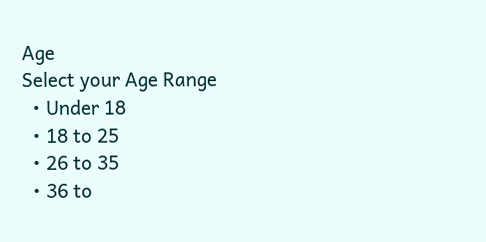Age
Select your Age Range
  • Under 18
  • 18 to 25
  • 26 to 35
  • 36 to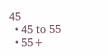45
  • 45 to 55
  • 55+